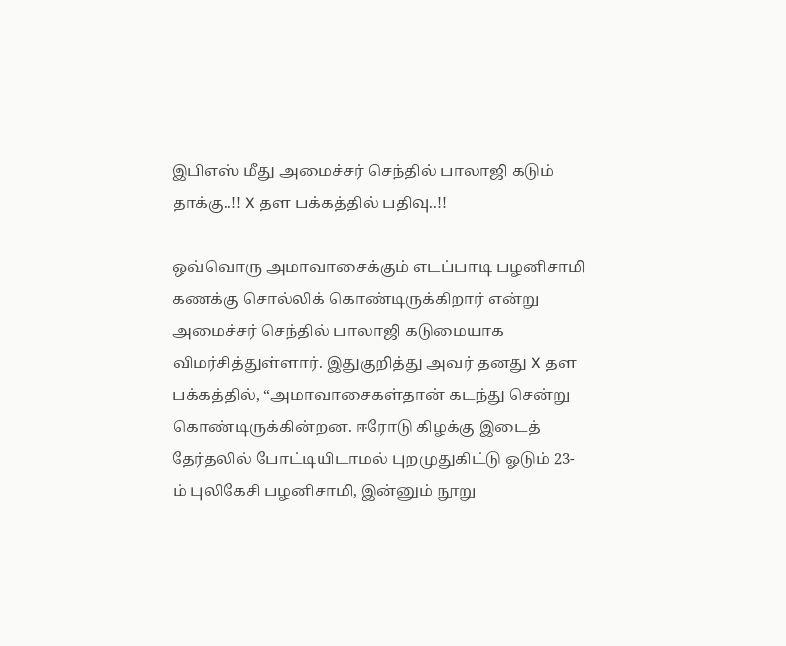இபிஎஸ் மீது அமைச்சர் செந்தில் பாலாஜி கடும் தாக்கு..!! X தள பக்கத்தில் பதிவு..!!

ஒவ்வொரு அமாவாசைக்கும் எடப்பாடி பழனிசாமி கணக்கு சொல்லிக் கொண்டிருக்கிறார் என்று அமைச்சர் செந்தில் பாலாஜி கடுமையாக விமர்சித்துள்ளார். இதுகுறித்து அவர் தனது X தள பக்கத்தில், “அமாவாசைகள்தான் கடந்து சென்று கொண்டிருக்கின்றன. ஈரோடு கிழக்கு இடைத் தேர்தலில் போட்டியிடாமல் புறமுதுகிட்டு ஓடும் 23-ம் புலிகேசி பழனிசாமி, இன்னும் நூறு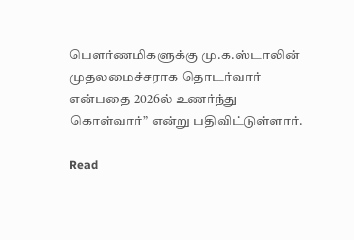பெளர்ணமிகளுக்கு மு.க.ஸ்டாலின் முதலமைச்சராக தொடர்வார் என்பதை 2026ல் உணர்ந்து கொள்வார்” என்று பதிவிட்டுள்ளார்.

Read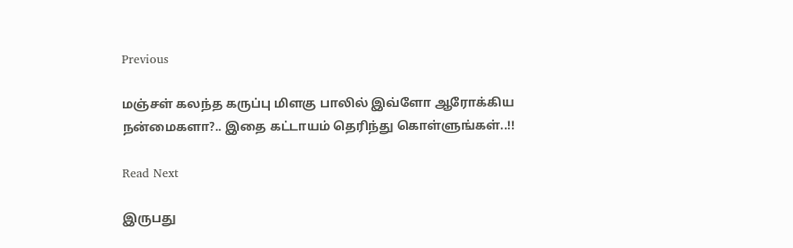Previous

மஞ்சள் கலந்த கருப்பு மிளகு பாலில் இவ்ளோ ஆரோக்கிய நன்மைகளா?.. இதை கட்டாயம் தெரிந்து கொள்ளுங்கள்..!!

Read Next

இருபது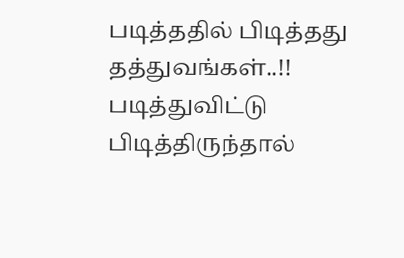படித்ததில் பிடித்தது தத்துவங்கள்..!! படித்துவிட்டு பிடித்திருந்தால்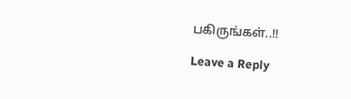பகிருங்கள்..!!

Leave a Reply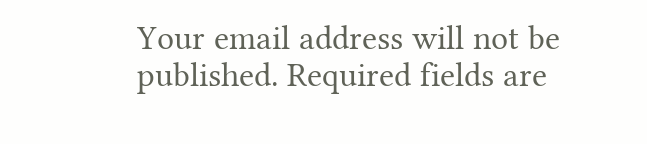Your email address will not be published. Required fields are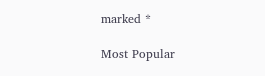marked *

Most Popular